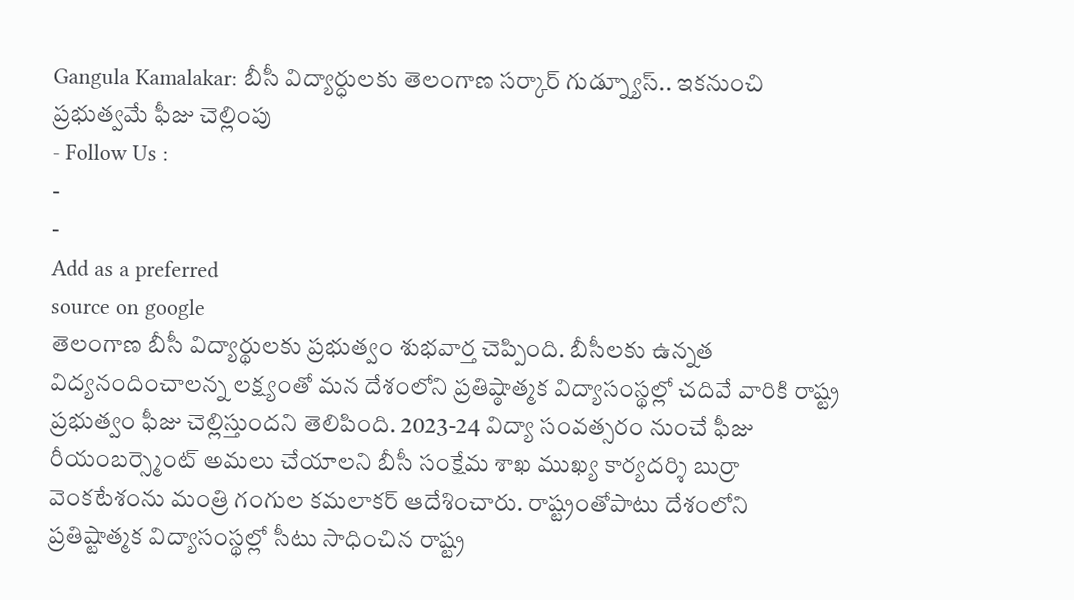Gangula Kamalakar: బీసీ విద్యార్ధులకు తెలంగాణ సర్కార్ గుడ్న్యూస్.. ఇకనుంచి ప్రభుత్వమే ఫీజు చెల్లింపు
- Follow Us :
-
-
Add as a preferred
source on google
తెలంగాణ బీసీ విద్యార్థులకు ప్రభుత్వం శుభవార్త చెప్పింది. బీసీలకు ఉన్నత విద్యనందించాలన్న లక్ష్యంతో మన దేశంలోని ప్రతిష్ఠాత్మక విద్యాసంస్థల్లో చదివే వారికి రాష్ట్ర ప్రభుత్వం ఫీజు చెల్లిస్తుందని తెలిపింది. 2023-24 విద్యా సంవత్సరం నుంచే ఫీజు రీయంబర్స్మెంట్ అమలు చేయాలని బీసీ సంక్షేమ శాఖ ముఖ్య కార్యదర్శి బుర్రా వెంకటేశంను మంత్రి గంగుల కమలాకర్ ఆదేశించారు. రాష్ట్రంతోపాటు దేశంలోని ప్రతిష్టాత్మక విద్యాసంస్థల్లో సీటు సాధించిన రాష్ట్ర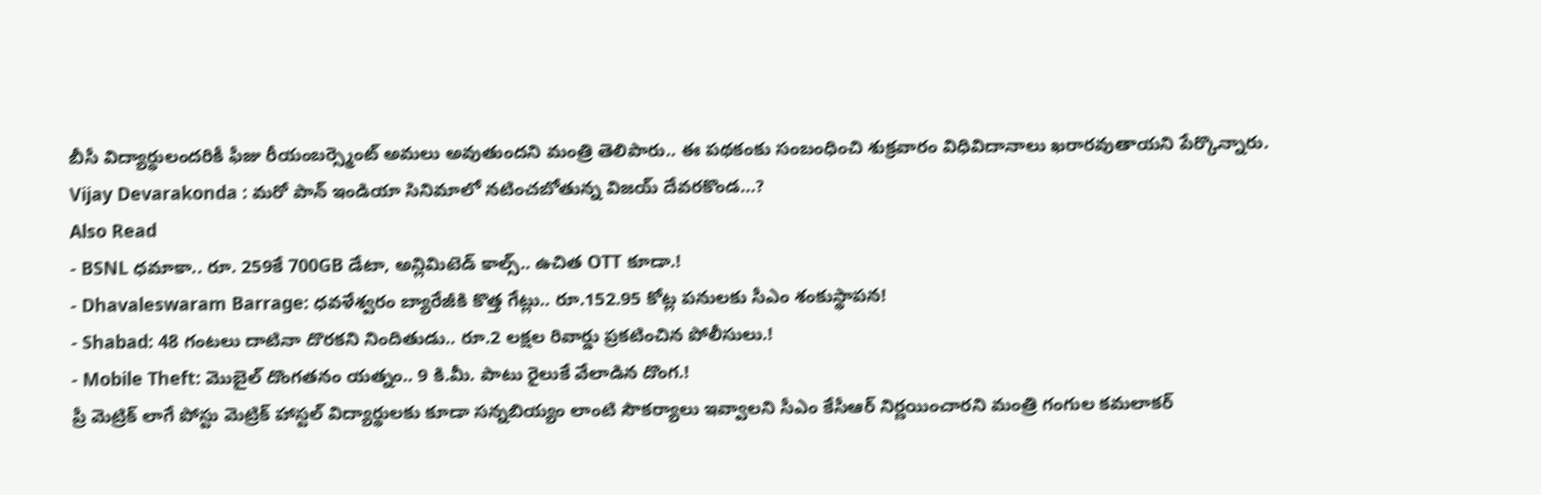బీసీ విద్యార్ధులందరికీ ఫీజు రీయంబర్స్మెంట్ అమలు అవుతుందని మంత్రి తెలిపారు.. ఈ పథకంకు సంబంధించి శుక్రవారం విధివిదానాలు ఖరారవుతాయని పేర్కొన్నారు.
Vijay Devarakonda : మరో పాన్ ఇండియా సినిమాలో నటించబోతున్న విజయ్ దేవరకొండ…?
Also Read
- BSNL ధమాకా.. రూ. 259కే 700GB డేటా, అన్లిమిటెడ్ కాల్స్.. ఉచిత OTT కూడా.!
- Dhavaleswaram Barrage: ధవళేశ్వరం బ్యారేజీకి కొత్త గేట్లు.. రూ.152.95 కోట్ల పనులకు సీఎం శంకుస్థాపన!
- Shabad: 48 గంటలు దాటినా దొరకని నిందితుడు.. రూ.2 లక్షల రివార్డు ప్రకటించిన పోలీసులు.!
- Mobile Theft: మొబైల్ దొంగతనం యత్నం.. 9 కి.మీ. పాటు రైలుకే వేలాడిన దొంగ.!
ప్రీ మెట్రిక్ లాగే పోస్టు మెట్రిక్ హాస్టల్ విద్యార్థులకు కూడా సన్నబియ్యం లాంటి సౌకర్యాలు ఇవ్వాలని సీఎం కేసీఆర్ నిర్ణయించారని మంత్రి గంగుల కమలాకర్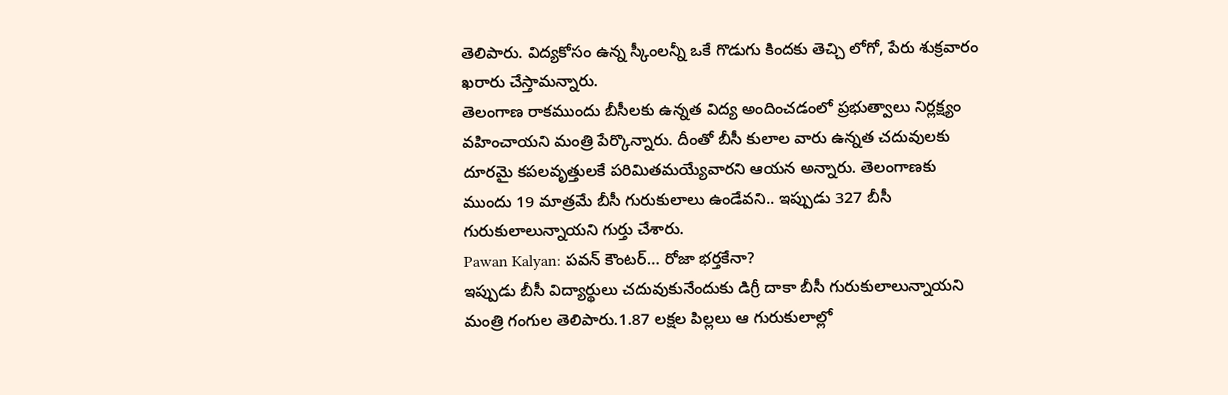తెలిపారు. విద్యకోసం ఉన్న స్కీంలన్నీ ఒకే గొడుగు కిందకు తెచ్చి లోగో, పేరు శుక్రవారం ఖరారు చేస్తామన్నారు.
తెలంగాణ రాకముందు బీసీలకు ఉన్నత విద్య అందించడంలో ప్రభుత్వాలు నిర్లక్ష్యం వహించాయని మంత్రి పేర్కొన్నారు. దీంతో బీసీ కులాల వారు ఉన్నత చదువులకు దూరమై కపలవృత్తులకే పరిమితమయ్యేవారని ఆయన అన్నారు. తెలంగాణకు ముందు 19 మాత్రమే బీసీ గురుకులాలు ఉండేవని.. ఇప్పుడు 327 బీసీ గురుకులాలున్నాయని గుర్తు చేశారు.
Pawan Kalyan: పవన్ కౌంటర్… రోజా భర్తకేనా?
ఇప్పుడు బీసీ విద్యార్థులు చదువుకునేందుకు డిగ్రీ దాకా బీసీ గురుకులాలున్నాయని మంత్రి గంగుల తెలిపారు.1.87 లక్షల పిల్లలు ఆ గురుకులాల్లో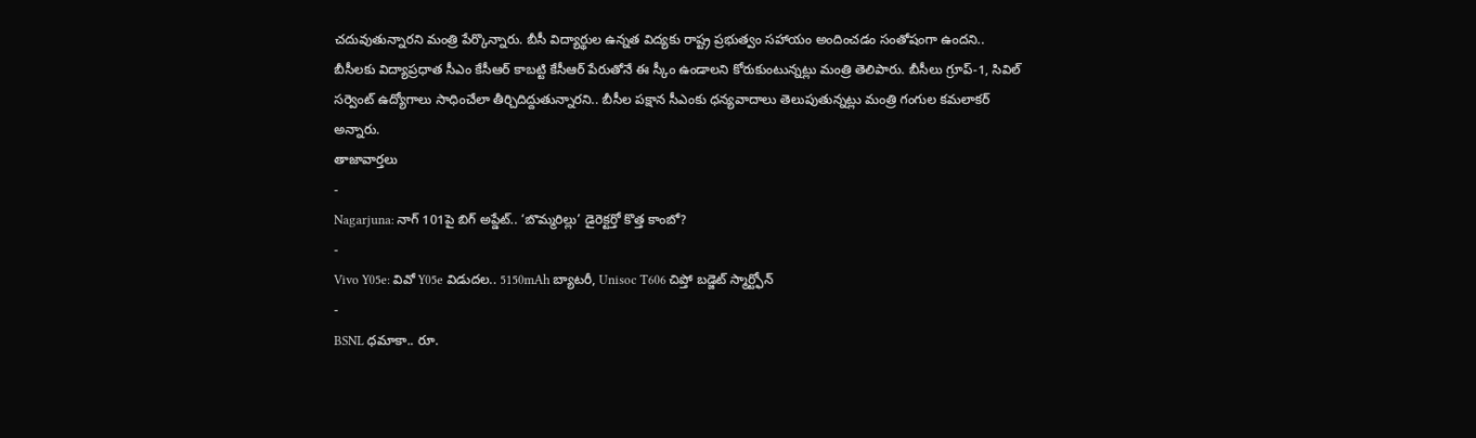చదువుతున్నారని మంత్రి పేర్కొన్నారు. బీసీ విద్యార్థుల ఉన్నత విద్యకు రాష్ట్ర ప్రభుత్వం సహాయం అందించడం సంతోషంగా ఉందని.. బీసీలకు విద్యాప్రధాత సీఎం కేసీఆర్ కాబట్టి కేసీఆర్ పేరుతోనే ఈ స్కీం ఉండాలని కోరుకుంటున్నట్లు మంత్రి తెలిపారు. బీసీలు గ్రూప్-1, సివిల్ సర్వెంట్ ఉద్యోగాలు సాధించేలా తీర్చిదిద్దుతున్నారని.. బీసీల పక్షాన సీఎంకు ధన్యవాదాలు తెలుపుతున్నట్లు మంత్రి గంగుల కమలాకర్ అన్నారు.
తాజావార్తలు
-
Nagarjuna: నాగ్ 101పై బిగ్ అప్డేట్.. ‘బొమ్మరిల్లు’ డైరెక్టర్తో కొత్త కాంబో?
-
Vivo Y05e: వివో Y05e విడుదల.. 5150mAh బ్యాటరీ, Unisoc T606 చిప్తో బడ్జెట్ స్మార్ట్ఫోన్
-
BSNL ధమాకా.. రూ.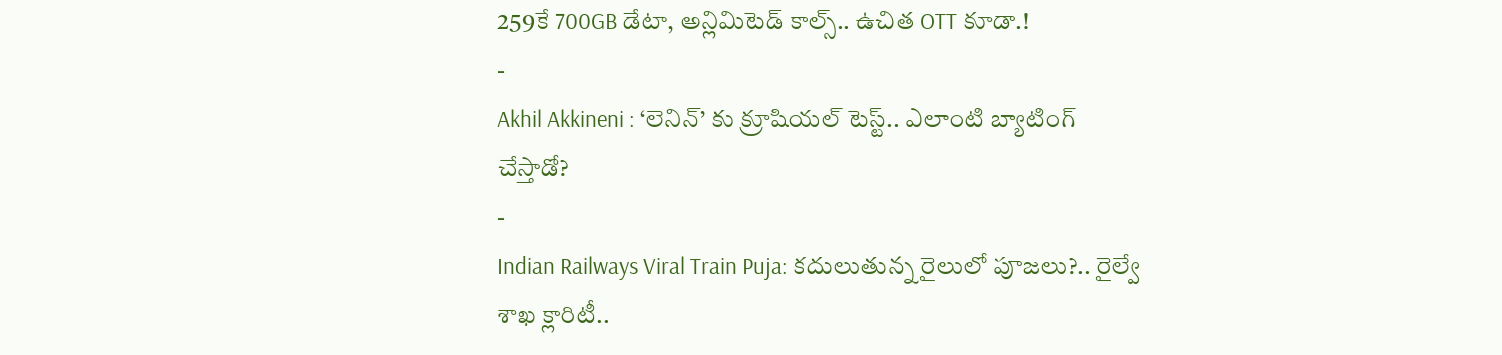259కే 700GB డేటా, అన్లిమిటెడ్ కాల్స్.. ఉచిత OTT కూడా.!
-
Akhil Akkineni : ‘లెనిన్’ కు క్రూషియల్ టెస్ట్.. ఎలాంటి బ్యాటింగ్ చేస్తాడో?
-
Indian Railways Viral Train Puja: కదులుతున్న రైలులో పూజలు?.. రైల్వే శాఖ క్లారిటీ..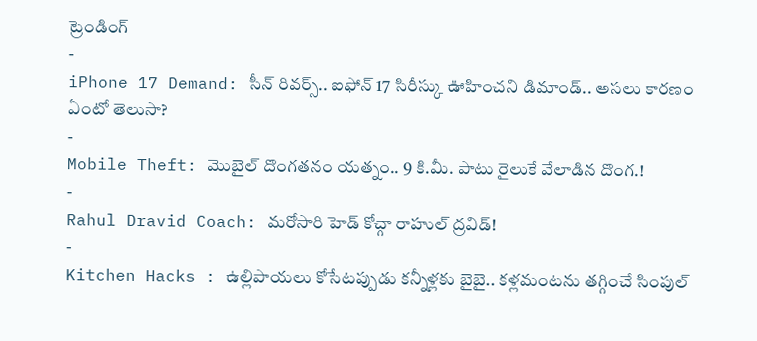ట్రెండింగ్
-
iPhone 17 Demand: సీన్ రివర్స్.. ఐఫోన్ 17 సిరీస్కు ఊహించని డిమాండ్.. అసలు కారణం ఏంటో తెలుసా?
-
Mobile Theft: మొబైల్ దొంగతనం యత్నం.. 9 కి.మీ. పాటు రైలుకే వేలాడిన దొంగ.!
-
Rahul Dravid Coach: మరోసారి హెడ్ కోచ్గా రాహుల్ ద్రవిడ్!
-
Kitchen Hacks : ఉల్లిపాయలు కోసేటప్పుడు కన్నీళ్లకు బైబై.. కళ్లమంటను తగ్గించే సింపుల్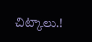చిట్కాలు.!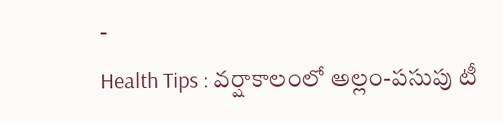-
Health Tips : వర్షాకాలంలో అల్లం-పసుపు టీ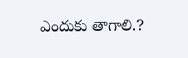ఎందుకు తాగాలి.?